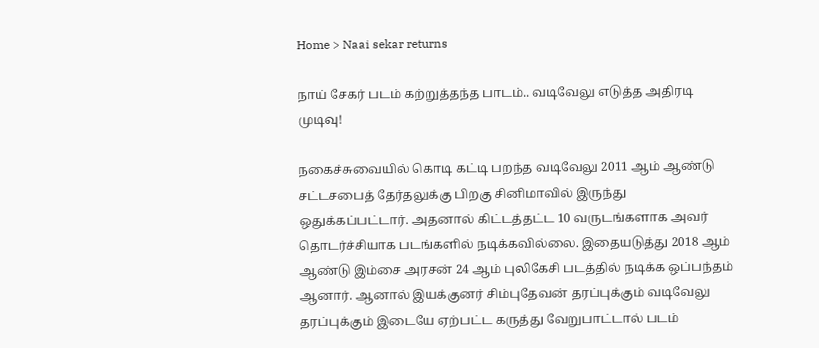Home > Naai sekar returns

நாய் சேகர் படம் கற்றுத்தந்த பாடம்.. வடிவேலு எடுத்த அதிரடி முடிவு!

நகைச்சுவையில் கொடி கட்டி பறந்த வடிவேலு 2011 ஆம் ஆண்டு சட்டசபைத் தேர்தலுக்கு பிறகு சினிமாவில் இருந்து ஒதுக்கப்பட்டார். அதனால் கிட்டத்தட்ட 10 வருடங்களாக அவர் தொடர்ச்சியாக படங்களில் நடிக்கவில்லை. இதையடுத்து 2018 ஆம் ஆண்டு இம்சை அரசன் 24 ஆம் புலிகேசி படத்தில் நடிக்க ஒப்பந்தம் ஆனார். ஆனால் இயக்குனர் சிம்புதேவன் தரப்புக்கும் வடிவேலு தரப்புக்கும் இடையே ஏற்பட்ட கருத்து வேறுபாட்டால் படம்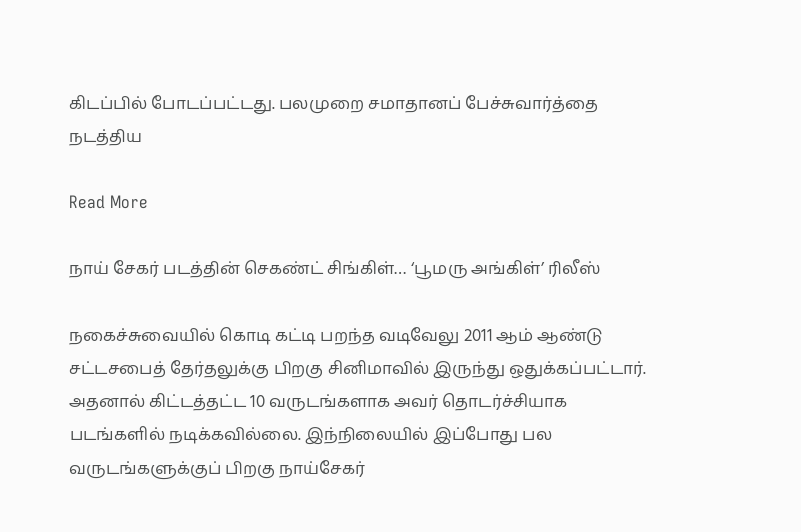கிடப்பில் போடப்பட்டது. பலமுறை சமாதானப் பேச்சுவார்த்தை நடத்திய

Read More

நாய் சேகர் படத்தின் செகண்ட் சிங்கிள்… ‘பூமரு அங்கிள்’ ரிலீஸ்

நகைச்சுவையில் கொடி கட்டி பறந்த வடிவேலு 2011 ஆம் ஆண்டு சட்டசபைத் தேர்தலுக்கு பிறகு சினிமாவில் இருந்து ஒதுக்கப்பட்டார். அதனால் கிட்டத்தட்ட 10 வருடங்களாக அவர் தொடர்ச்சியாக படங்களில் நடிக்கவில்லை. இந்நிலையில் இப்போது பல வருடங்களுக்குப் பிறகு நாய்சேகர்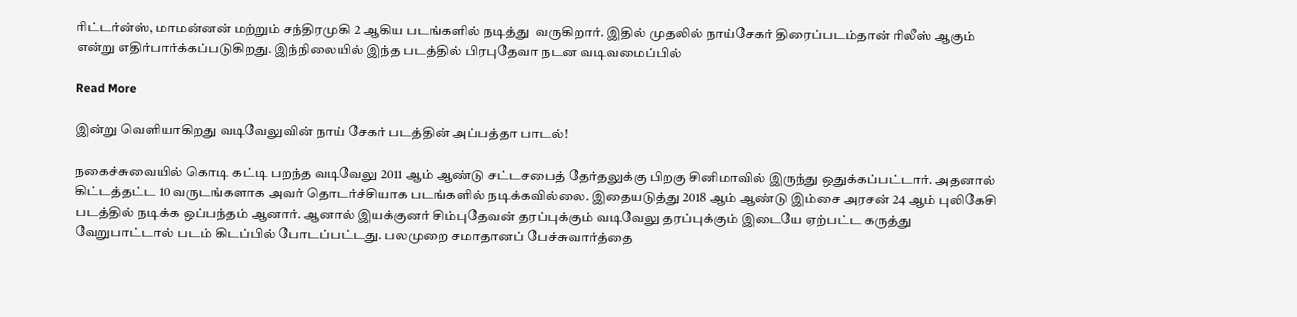ரிட்டர்ன்ஸ், மாமன்னன் மற்றும் சந்திரமுகி 2 ஆகிய படங்களில் நடித்து  வருகிறார். இதில் முதலில் நாய்சேகர் திரைப்படம்தான் ரிலீஸ் ஆகும் என்று எதிர்பார்க்கப்படுகிறது. இந்நிலையில் இந்த படத்தில் பிரபுதேவா நடன வடிவமைப்பில்

Read More

இன்று வெளியாகிறது வடிவேலுவின் நாய் சேகர் படத்தின் அப்பத்தா பாடல்!

நகைச்சுவையில் கொடி கட்டி பறந்த வடிவேலு 2011 ஆம் ஆண்டு சட்டசபைத் தேர்தலுக்கு பிறகு சினிமாவில் இருந்து ஒதுக்கப்பட்டார். அதனால் கிட்டத்தட்ட 10 வருடங்களாக அவர் தொடர்ச்சியாக படங்களில் நடிக்கவில்லை. இதையடுத்து 2018 ஆம் ஆண்டு இம்சை அரசன் 24 ஆம் புலிகேசி படத்தில் நடிக்க ஒப்பந்தம் ஆனார். ஆனால் இயக்குனர் சிம்புதேவன் தரப்புக்கும் வடிவேலு தரப்புக்கும் இடையே ஏற்பட்ட கருத்து வேறுபாட்டால் படம் கிடப்பில் போடப்பட்டது. பலமுறை சமாதானப் பேச்சுவார்த்தை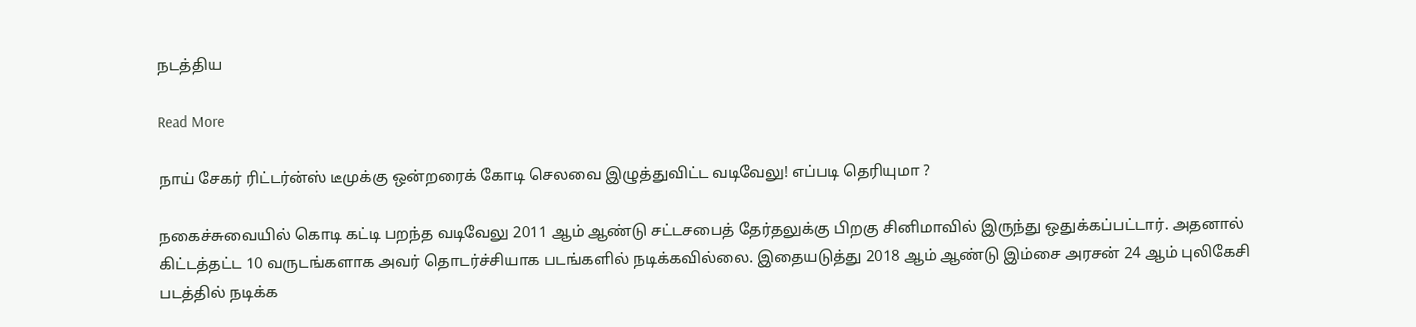நடத்திய

Read More

நாய் சேகர் ரிட்டர்ன்ஸ் டீமுக்கு ஒன்றரைக் கோடி செலவை இழுத்துவிட்ட வடிவேலு! எப்படி தெரியுமா ?

நகைச்சுவையில் கொடி கட்டி பறந்த வடிவேலு 2011 ஆம் ஆண்டு சட்டசபைத் தேர்தலுக்கு பிறகு சினிமாவில் இருந்து ஒதுக்கப்பட்டார். அதனால் கிட்டத்தட்ட 10 வருடங்களாக அவர் தொடர்ச்சியாக படங்களில் நடிக்கவில்லை. இதையடுத்து 2018 ஆம் ஆண்டு இம்சை அரசன் 24 ஆம் புலிகேசி படத்தில் நடிக்க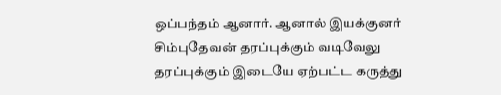ஒப்பந்தம் ஆனார். ஆனால் இயக்குனர் சிம்புதேவன் தரப்புக்கும் வடிவேலு தரப்புக்கும் இடையே ஏற்பட்ட கருத்து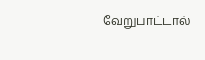வேறுபாட்டால்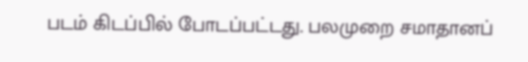படம் கிடப்பில் போடப்பட்டது. பலமுறை சமாதானப்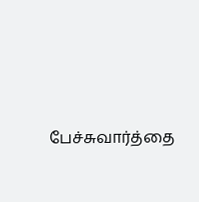பேச்சுவார்த்தை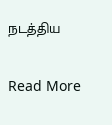நடத்திய

Read More